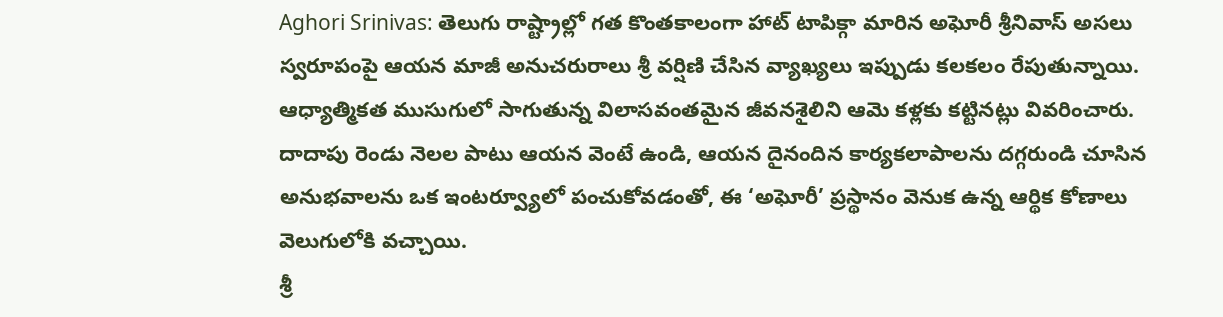Aghori Srinivas: తెలుగు రాష్ట్రాల్లో గత కొంతకాలంగా హాట్ టాపిక్గా మారిన అఘోరీ శ్రీనివాస్ అసలు స్వరూపంపై ఆయన మాజీ అనుచరురాలు శ్రీ వర్షిణి చేసిన వ్యాఖ్యలు ఇప్పుడు కలకలం రేపుతున్నాయి. ఆధ్యాత్మికత ముసుగులో సాగుతున్న విలాసవంతమైన జీవనశైలిని ఆమె కళ్లకు కట్టినట్లు వివరించారు. దాదాపు రెండు నెలల పాటు ఆయన వెంటే ఉండి, ఆయన దైనందిన కార్యకలాపాలను దగ్గరుండి చూసిన అనుభవాలను ఒక ఇంటర్వ్యూలో పంచుకోవడంతో, ఈ ‘అఘోరీ’ ప్రస్థానం వెనుక ఉన్న ఆర్థిక కోణాలు వెలుగులోకి వచ్చాయి.
శ్రీ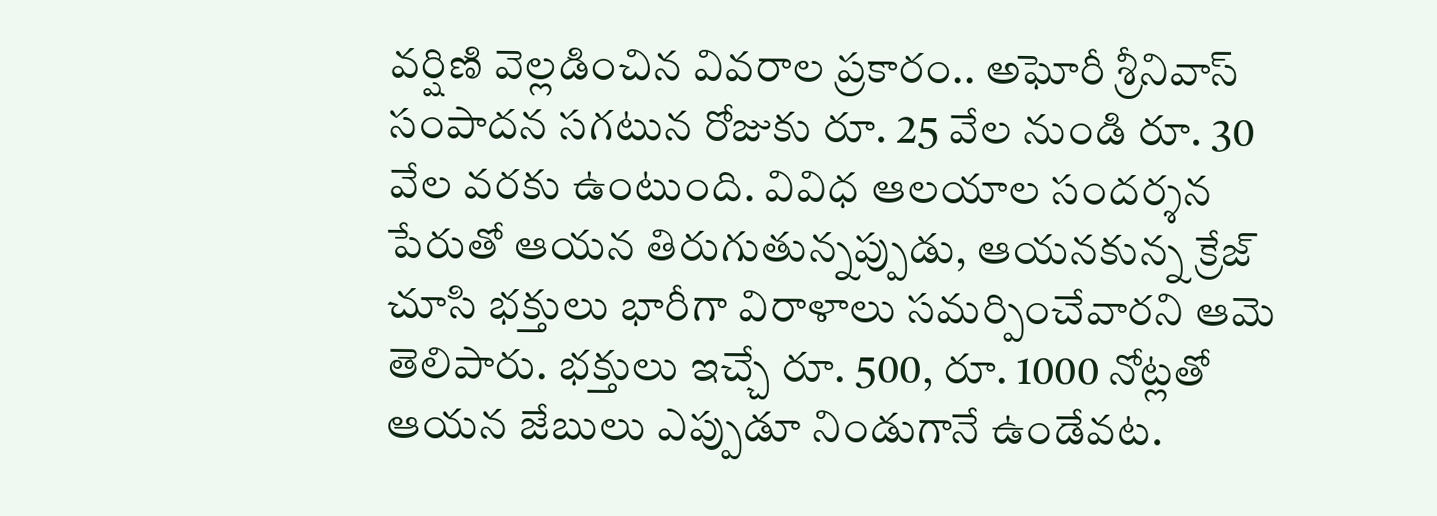వర్షిణి వెల్లడించిన వివరాల ప్రకారం.. అఘోరీ శ్రీనివాస్ సంపాదన సగటున రోజుకు రూ. 25 వేల నుండి రూ. 30 వేల వరకు ఉంటుంది. వివిధ ఆలయాల సందర్శన పేరుతో ఆయన తిరుగుతున్నప్పుడు, ఆయనకున్న క్రేజ్ చూసి భక్తులు భారీగా విరాళాలు సమర్పించేవారని ఆమె తెలిపారు. భక్తులు ఇచ్చే రూ. 500, రూ. 1000 నోట్లతో ఆయన జేబులు ఎప్పుడూ నిండుగానే ఉండేవట.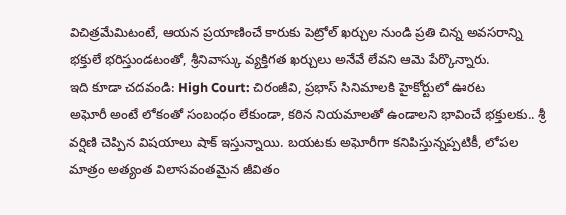విచిత్రమేమిటంటే, ఆయన ప్రయాణించే కారుకు పెట్రోల్ ఖర్చుల నుండి ప్రతి చిన్న అవసరాన్ని భక్తులే భరిస్తుండటంతో, శ్రీనివాస్కు వ్యక్తిగత ఖర్చులు అనేవే లేవని ఆమె పేర్కొన్నారు.
ఇది కూడా చదవండి: High Court: చిరంజీవి, ప్రభాస్ సినిమాలకి హైకోర్టులో ఊరట
అఘోరీ అంటే లోకంతో సంబంధం లేకుండా, కఠిన నియమాలతో ఉండాలని భావించే భక్తులకు.. శ్రీ వర్షిణి చెప్పిన విషయాలు షాక్ ఇస్తున్నాయి. బయటకు అఘోరీగా కనిపిస్తున్నప్పటికీ, లోపల మాత్రం అత్యంత విలాసవంతమైన జీవితం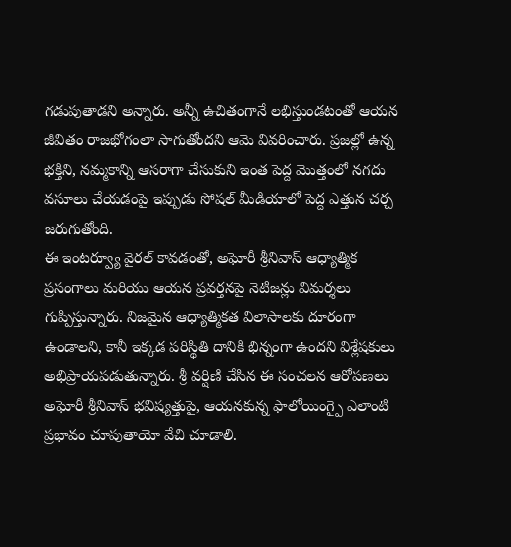గడుపుతాడని అన్నారు. అన్నీ ఉచితంగానే లభిస్తుండటంతో ఆయన జీవితం రాజభోగంలా సాగుతోందని ఆమె వివరించారు. ప్రజల్లో ఉన్న భక్తిని, నమ్మకాన్ని ఆసరాగా చేసుకుని ఇంత పెద్ద మొత్తంలో నగదు వసూలు చేయడంపై ఇప్పుడు సోషల్ మీడియాలో పెద్ద ఎత్తున చర్చ జరుగుతోంది.
ఈ ఇంటర్వ్యూ వైరల్ కావడంతో, అఘోరీ శ్రీనివాస్ ఆధ్యాత్మిక ప్రసంగాలు మరియు ఆయన ప్రవర్తనపై నెటిజన్లు విమర్శలు గుప్పిస్తున్నారు. నిజమైన ఆధ్యాత్మికత విలాసాలకు దూరంగా ఉండాలని, కానీ ఇక్కడ పరిస్థితి దానికి భిన్నంగా ఉందని విశ్లేషకులు అభిప్రాయపడుతున్నారు. శ్రీ వర్షిణి చేసిన ఈ సంచలన ఆరోపణలు అఘోరీ శ్రీనివాస్ భవిష్యత్తుపై, ఆయనకున్న ఫాలోయింగ్పై ఎలాంటి ప్రభావం చూపుతాయో వేచి చూడాలి.